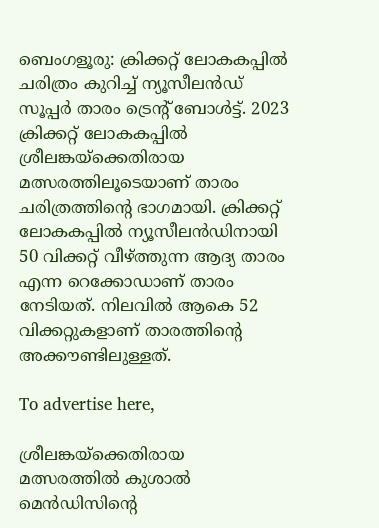ബെംഗളൂരു: ക്രിക്കറ്റ് ലോകകപ്പില്‍ ചരിത്രം കുറിച്ച് ന്യൂസീലന്‍ഡ് സൂപ്പര്‍ താരം ട്രെന്റ് ബോള്‍ട്ട്. 2023 ക്രിക്കറ്റ് ലോകകപ്പില്‍ ശ്രീലങ്കയ്‌ക്കെതിരായ മത്സരത്തിലൂടെയാണ് താരം ചരിത്രത്തിന്റെ ഭാഗമായി. ക്രിക്കറ്റ് ലോകകപ്പില്‍ ന്യൂസീലന്‍ഡിനായി 50 വിക്കറ്റ് വീഴ്ത്തുന്ന ആദ്യ താരം എന്ന റെക്കോഡാണ് താരം നേടിയത്. നിലവില്‍ ആകെ 52 വിക്കറ്റുകളാണ് താരത്തിന്റെ അക്കൗണ്ടിലുള്ളത്.

To advertise here,

ശ്രീലങ്കയ്‌ക്കെതിരായ മത്സരത്തില്‍ കുശാല്‍ മെന്‍ഡിസിന്റെ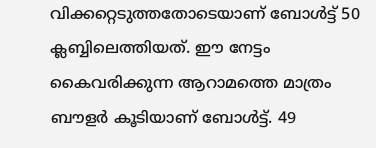വിക്കറ്റെടുത്തതോടെയാണ് ബോള്‍ട്ട് 50 ക്ലബ്ബിലെത്തിയത്. ഈ നേട്ടം കൈവരിക്കുന്ന ആറാമത്തെ മാത്രം ബൗളര്‍ കൂടിയാണ് ബോള്‍ട്ട്. 49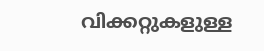വിക്കറ്റുകളുള്ള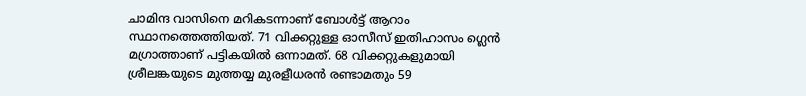ചാമിന്ദ വാസിനെ മറികടന്നാണ് ബോള്‍ട്ട് ആറാം സ്ഥാനത്തെത്തിയത്. 71 വിക്കറ്റുള്ള ഓസീസ് ഇതിഹാസം ഗ്ലെന്‍ മഗ്രാത്താണ് പട്ടികയില്‍ ഒന്നാമത്. 68 വിക്കറ്റുകളുമായി ശ്രീലങ്കയുടെ മുത്തയ്യ മുരളീധരന്‍ രണ്ടാമതും 59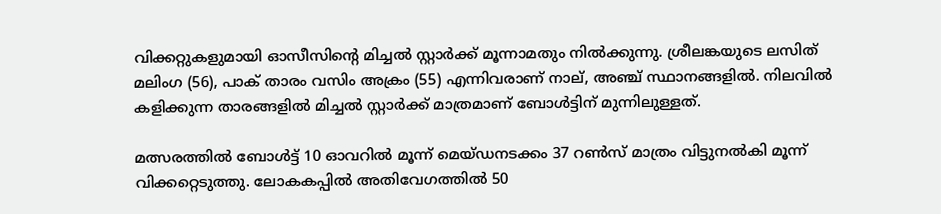വിക്കറ്റുകളുമായി ഓസീസിന്റെ മിച്ചല്‍ സ്റ്റാര്‍ക്ക് മൂന്നാമതും നില്‍ക്കുന്നു. ശ്രീലങ്കയുടെ ലസിത് മലിംഗ (56), പാക് താരം വസിം അക്രം (55) എന്നിവരാണ് നാല്, അഞ്ച് സ്ഥാനങ്ങളില്‍. നിലവില്‍ കളിക്കുന്ന താരങ്ങളില്‍ മിച്ചല്‍ സ്റ്റാര്‍ക്ക് മാത്രമാണ് ബോള്‍ട്ടിന് മുന്നിലുള്ളത്.

മത്സരത്തില്‍ ബോള്‍ട്ട് 10 ഓവറില്‍ മൂന്ന് മെയ്ഡനടക്കം 37 റണ്‍സ് മാത്രം വിട്ടുനല്‍കി മൂന്ന് വിക്കറ്റെടുത്തു. ലോകകപ്പില്‍ അതിവേഗത്തില്‍ 50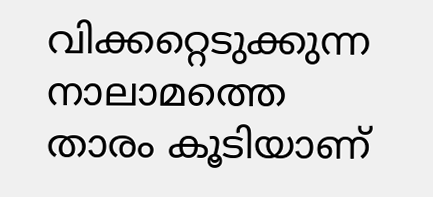വിക്കറ്റെടുക്കുന്ന നാലാമത്തെ താരം കൂടിയാണ്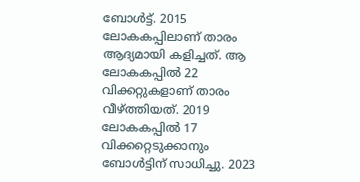ബോള്‍ട്ട്. 2015 ലോകകപ്പിലാണ് താരം ആദ്യമായി കളിച്ചത്. ആ ലോകകപ്പില്‍ 22 വിക്കറ്റുകളാണ് താരം വീഴ്ത്തിയത്. 2019 ലോകകപ്പില്‍ 17 വിക്കറ്റെടുക്കാനും ബോള്‍ട്ടിന് സാധിച്ചു. 2023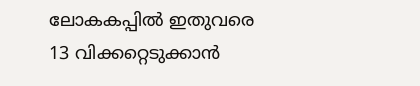ലോകകപ്പില്‍ ഇതുവരെ 13 വിക്കറ്റെടുക്കാന്‍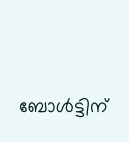ബോള്‍ട്ടിന്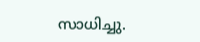സാധിച്ചു.